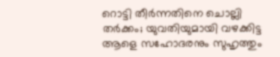റൊട്ടി തീർന്നതിനെ ചൊല്ലി തർക്കം; യുവതിയുമായി വഴക്കിട്ട ആളെ സഹോദരനും സുഹൃത്തും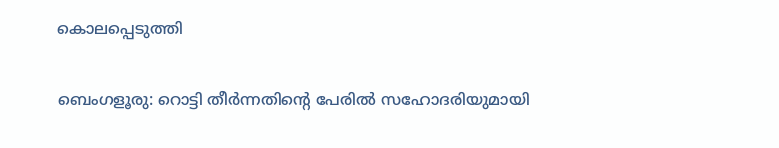കൊലപ്പെടുത്തി

ബെംഗളൂരു: റൊട്ടി തീർന്നതിന്റെ പേരില്‍ സഹോദരിയുമായി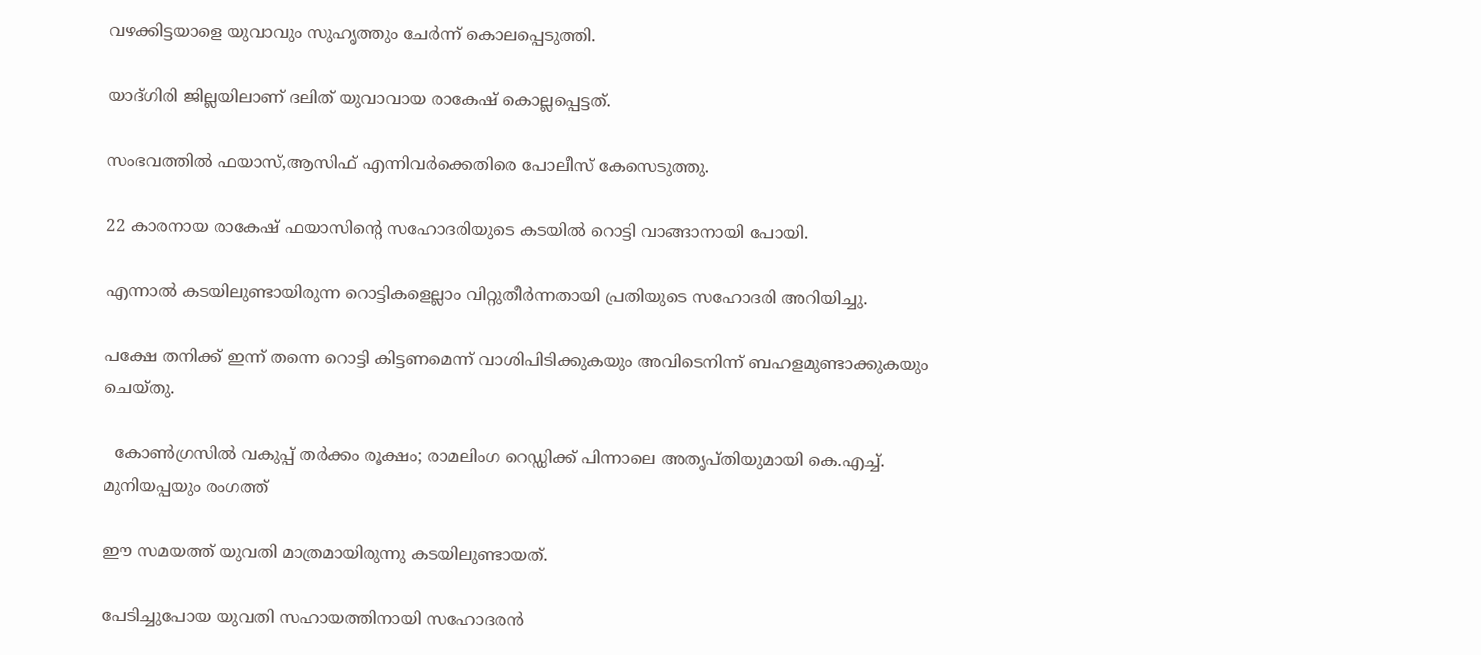വഴക്കിട്ടയാളെ യുവാവും സുഹൃത്തും ചേർന്ന് കൊലപ്പെടുത്തി.

യാദ്ഗിരി ജില്ലയിലാണ് ദലിത് യുവാവായ രാകേഷ് കൊല്ലപ്പെട്ടത്.

സംഭവത്തില്‍ ഫയാസ്,ആസിഫ് എന്നിവർക്കെതിരെ പോലീസ് കേസെടുത്തു.

22 കാരനായ രാകേഷ് ഫയാസിന്റെ സഹോദരിയുടെ കടയില്‍ റൊട്ടി വാങ്ങാനായി പോയി.

എന്നാല്‍ കടയിലുണ്ടായിരുന്ന റൊട്ടികളെല്ലാം വിറ്റുതീർന്നതായി പ്രതിയുടെ സഹോദരി അറിയിച്ചു.

പക്ഷേ തനിക്ക് ഇന്ന് തന്നെ റൊട്ടി കിട്ടണമെന്ന് വാശിപിടിക്കുകയും അവിടെനിന്ന് ബഹളമുണ്ടാക്കുകയും ചെയ്തു.

  കോൺഗ്രസിൽ വകുപ്പ് തർക്കം രൂക്ഷം; രാമലിംഗ റെഡ്ഡിക്ക് പിന്നാലെ അതൃപ്തിയുമായി കെ.എച്ച്. മുനിയപ്പയും രംഗത്ത്

ഈ സമയത്ത് യുവതി മാത്രമായിരുന്നു കടയിലുണ്ടായത്.

പേടിച്ചുപോയ യുവതി സഹായത്തിനായി സഹോദരൻ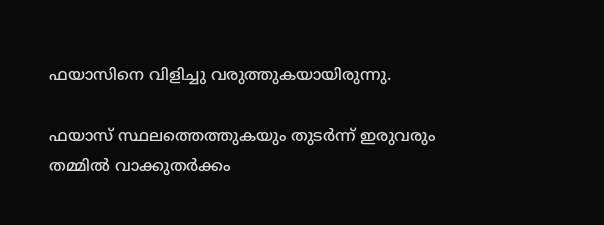ഫയാസിനെ വിളിച്ചു വരുത്തുകയായിരുന്നു.

ഫയാസ് സ്ഥലത്തെത്തുകയും തുടർന്ന് ഇരുവരും തമ്മില്‍ വാക്കുതർക്കം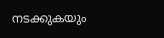നടക്കുകയും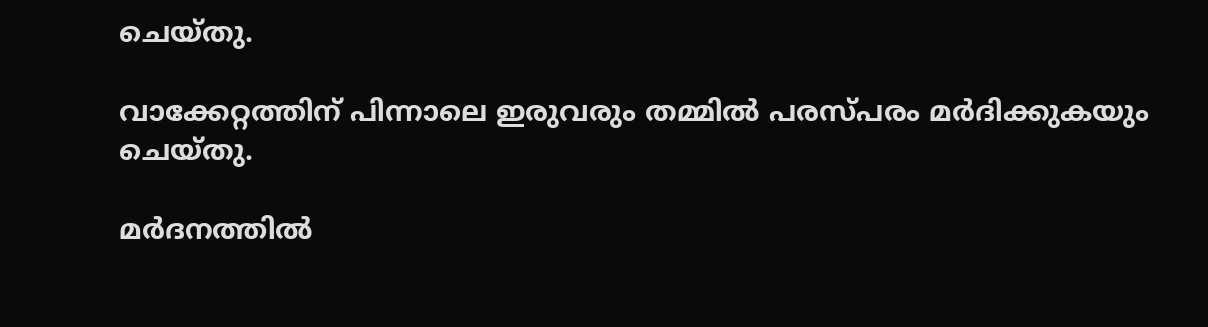ചെയ്തു.

വാക്കേറ്റത്തിന് പിന്നാലെ ഇരുവരും തമ്മില്‍ പരസ്പരം മർദിക്കുകയും ചെയ്തു.

മർദനത്തില്‍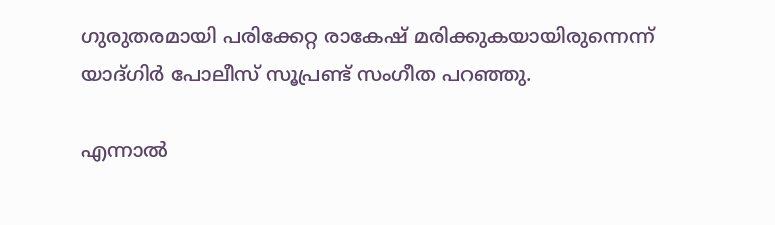ഗുരുതരമായി പരിക്കേറ്റ രാകേഷ് മരിക്കുകയായിരുന്നെന്ന് യാദ്ഗിർ പോലീസ് സൂപ്രണ്ട് സംഗീത പറഞ്ഞു.

എന്നാല്‍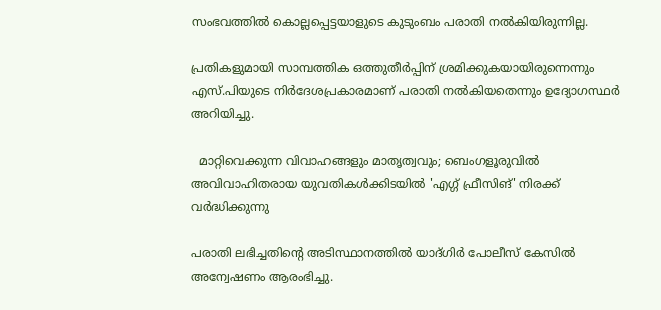സംഭവത്തില്‍ കൊല്ലപ്പെട്ടയാളുടെ കുടുംബം പരാതി നല്‍കിയിരുന്നില്ല.

പ്രതികളുമായി സാമ്പത്തിക ഒത്തുതീർപ്പിന് ശ്രമിക്കുകയായിരുന്നെന്നും എസ്.പിയുടെ നിർദേശപ്രകാരമാണ് പരാതി നല്‍കിയതെന്നും ഉദ്യോഗസ്ഥർ അറിയിച്ചു.

  മാറ്റിവെക്കുന്ന വിവാഹങ്ങളും മാതൃത്വവും; ബെംഗളൂരുവിൽ അവിവാഹിതരായ യുവതികൾക്കിടയിൽ 'എഗ്ഗ് ഫ്രീസിങ്' നിരക്ക് വർദ്ധിക്കുന്നു

പരാതി ലഭിച്ചതിന്റെ അടിസ്ഥാനത്തില്‍ യാദ്ഗിർ പോലീസ് കേസില്‍ അന്വേഷണം ആരംഭിച്ചു.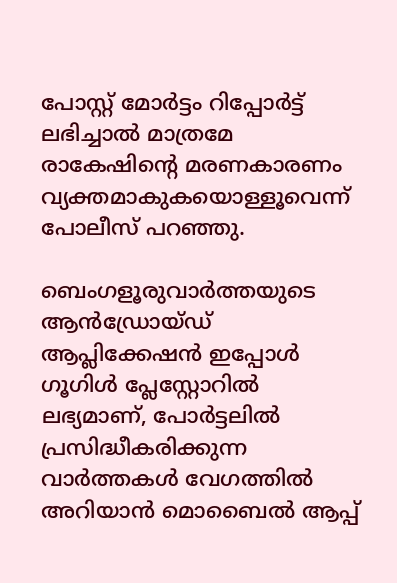പോസ്റ്റ് മോർട്ടം റിപ്പോർട്ട് ലഭിച്ചാല്‍ മാത്രമേ രാകേഷിന്റെ മരണകാരണം വ്യക്തമാകുകയൊള്ളൂവെന്ന് പോലീസ് പറഞ്ഞു.

ബെംഗളൂരുവാർത്തയുടെ ആൻഡ്രോയ്ഡ് ആപ്ലിക്കേഷൻ ഇപ്പോൾ ഗൂഗിൾ പ്ലേസ്റ്റോറിൽ ലഭ്യമാണ്, പോർട്ടലിൽ പ്രസിദ്ധീകരിക്കുന്ന വാർത്തകൾ വേഗത്തിൽ അറിയാൻ മൊബൈൽ ആപ്പ്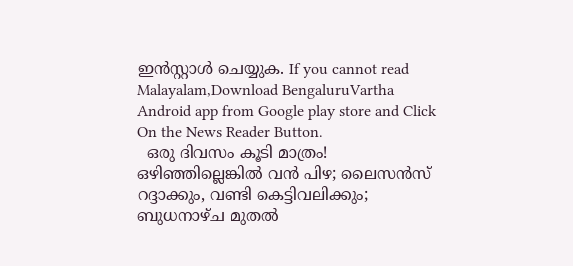ഇൻസ്റ്റാൾ ചെയ്യുക. If you cannot read Malayalam,Download BengaluruVartha Android app from Google play store and Click On the News Reader Button.
  ഒരു ദിവസം കൂടി മാത്രം! ഒഴിഞ്ഞില്ലെങ്കിൽ വൻ പിഴ; ലൈസൻസ് റദ്ദാക്കും, വണ്ടി കെട്ടിവലിക്കും; ബുധനാഴ്ച മുതൽ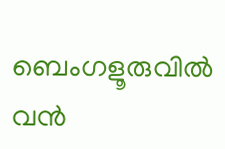ബെംഗളൂരുവിൽ വൻ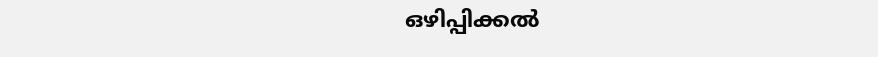ഒഴിപ്പിക്കൽ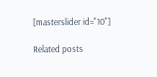[masterslider id="10"]

Related posts